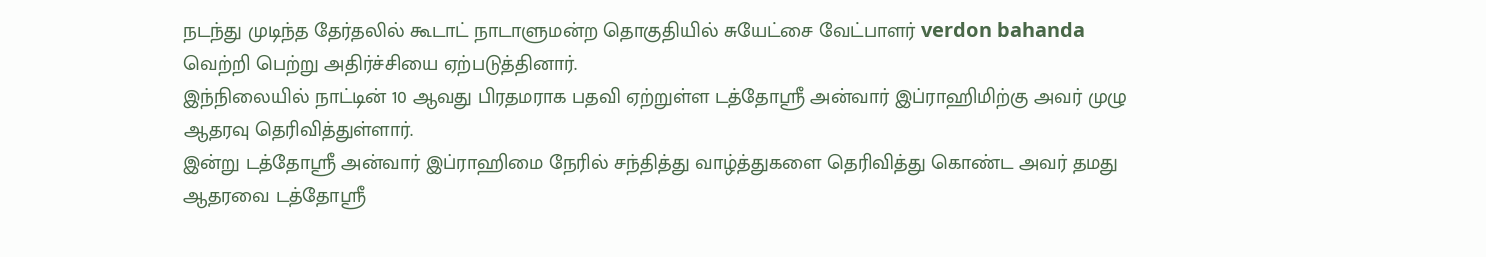நடந்து முடிந்த தேர்தலில் கூடாட் நாடாளுமன்ற தொகுதியில் சுயேட்சை வேட்பாளர் verdon bahanda வெற்றி பெற்று அதிர்ச்சியை ஏற்படுத்தினார்.
இந்நிலையில் நாட்டின் 10 ஆவது பிரதமராக பதவி ஏற்றுள்ள டத்தோஸ்ரீ அன்வார் இப்ராஹிமிற்கு அவர் முழு ஆதரவு தெரிவித்துள்ளார்.
இன்று டத்தோஸ்ரீ அன்வார் இப்ராஹிமை நேரில் சந்தித்து வாழ்த்துகளை தெரிவித்து கொண்ட அவர் தமது ஆதரவை டத்தோஸ்ரீ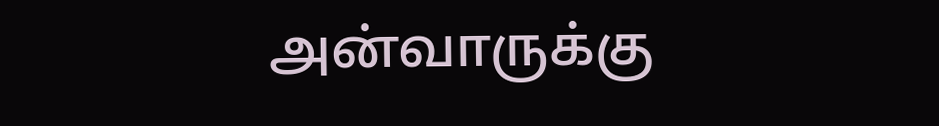அன்வாருக்கு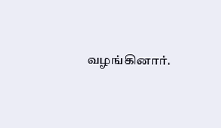வழங்கினார்.